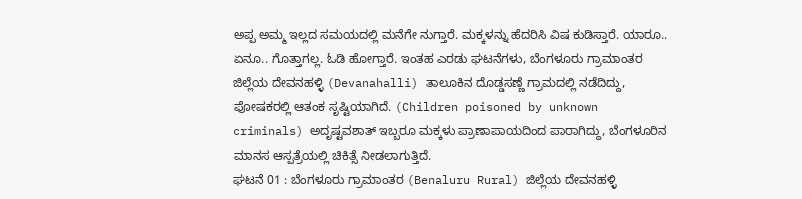ಅಪ್ಪ ಅಮ್ಮ ಇಲ್ಲದ ಸಮಯದಲ್ಲಿ ಮನೆಗೇ ನುಗ್ತಾರೆ. ಮಕ್ಕಳನ್ನು ಹೆದರಿಸಿ ವಿಷ ಕುಡಿಸ್ತಾರೆ. ಯಾರೂ.. ಏನೂ.. ಗೊತ್ತಾಗಲ್ಲ. ಓಡಿ ಹೋಗ್ತಾರೆ. ಇಂತಹ ಎರಡು ಘಟನೆಗಳು, ಬೆಂಗಳೂರು ಗ್ರಾಮಾಂತರ ಜಿಲ್ಲೆಯ ದೇವನಹಳ್ಳಿ (Devanahalli) ತಾಲೂಕಿನ ದೊಡ್ಡಸಣ್ಣೆ ಗ್ರಾಮದಲ್ಲಿ ನಡೆದಿದ್ದು, ಪೋಷಕರಲ್ಲಿ ಆತಂಕ ಸೃಷ್ಟಿಯಾಗಿದೆ. (Children poisoned by unknown criminals) ಅದೃಷ್ಟವಶಾತ್ ಇಬ್ಬರೂ ಮಕ್ಕಳು ಪ್ರಾಣಾಪಾಯದಿಂದ ಪಾರಾಗಿದ್ದು, ಬೆಂಗಳೂರಿನ ಮಾನಸ ಆಸ್ಪತ್ರೆಯಲ್ಲಿ ಚಿಕಿತ್ಸೆ ನೀಡಲಾಗುತ್ತಿದೆ.
ಘಟನೆ 01 : ಬೆಂಗಳೂರು ಗ್ರಾಮಾಂತರ (Benaluru Rural) ಜಿಲ್ಲೆಯ ದೇವನಹಳ್ಳಿ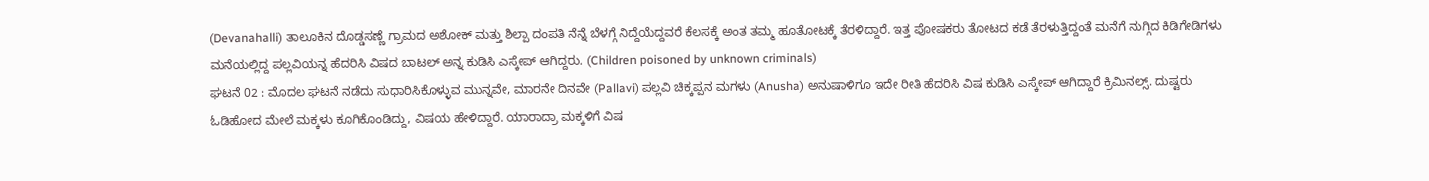(Devanahalli) ತಾಲೂಕಿನ ದೊಡ್ಡಸಣ್ಣೆ ಗ್ರಾಮದ ಅಶೋಕ್ ಮತ್ತು ಶಿಲ್ಪಾ ದಂಪತಿ ನೆನ್ನೆ ಬೆಳಗ್ಗೆ ನಿದ್ದೆಯೆದ್ದವರೆ ಕೆಲಸಕ್ಕೆ ಅಂತ ತಮ್ಮ ಹೂತೋಟಕ್ಕೆ ತೆರಳಿದ್ದಾರೆ. ಇತ್ತ ಪೋಷಕರು ತೋಟದ ಕಡೆ ತೆರಳುತ್ತಿದ್ದಂತೆ ಮನೆಗೆ ನುಗ್ಗಿದ ಕಿಡಿಗೇಡಿಗಳು ಮನೆಯಲ್ಲಿದ್ದ ಪಲ್ಲವಿಯನ್ನ ಹೆದರಿಸಿ ವಿಷದ ಬಾಟಲ್ ಅನ್ನ ಕುಡಿಸಿ ಎಸ್ಕೇಪ್ ಆಗಿದ್ದರು. (Children poisoned by unknown criminals)
ಘಟನೆ 02 : ಮೊದಲ ಘಟನೆ ನಡೆದು ಸುಧಾರಿಸಿಕೊಳ್ಳುವ ಮುನ್ನವೇ, ಮಾರನೇ ದಿನವೇ (Pallavi) ಪಲ್ಲವಿ ಚಿಕ್ಕಪ್ಪನ ಮಗಳು (Anusha) ಅನುಷಾಳಿಗೂ ಇದೇ ರೀತಿ ಹೆದರಿಸಿ ವಿಷ ಕುಡಿಸಿ ಎಸ್ಕೇಪ್ ಆಗಿದ್ದಾರೆ ಕ್ರಿಮಿನಲ್ಸ್. ದುಷ್ಟರು ಓಡಿಹೋದ ಮೇಲೆ ಮಕ್ಕಳು ಕೂಗಿಕೊಂಡಿದ್ದು, ವಿಷಯ ಹೇಳಿದ್ದಾರೆ. ಯಾರಾದ್ರಾ ಮಕ್ಕಳಿಗೆ ವಿಷ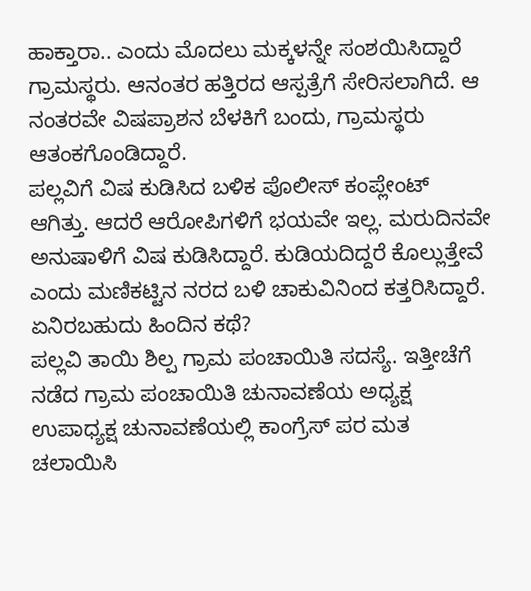ಹಾಕ್ತಾರಾ.. ಎಂದು ಮೊದಲು ಮಕ್ಕಳನ್ನೇ ಸಂಶಯಿಸಿದ್ದಾರೆ ಗ್ರಾಮಸ್ಥರು. ಆನಂತರ ಹತ್ತಿರದ ಆಸ್ಪತ್ರೆಗೆ ಸೇರಿಸಲಾಗಿದೆ. ಆ ನಂತರವೇ ವಿಷಪ್ರಾಶನ ಬೆಳಕಿಗೆ ಬಂದು, ಗ್ರಾಮಸ್ಥರು ಆತಂಕಗೊಂಡಿದ್ದಾರೆ.
ಪಲ್ಲವಿಗೆ ವಿಷ ಕುಡಿಸಿದ ಬಳಿಕ ಪೊಲೀಸ್ ಕಂಪ್ಲೇಂಟ್ ಆಗಿತ್ತು. ಆದರೆ ಆರೋಪಿಗಳಿಗೆ ಭಯವೇ ಇಲ್ಲ. ಮರುದಿನವೇ ಅನುಷಾಳಿಗೆ ವಿಷ ಕುಡಿಸಿದ್ದಾರೆ. ಕುಡಿಯದಿದ್ದರೆ ಕೊಲ್ಲುತ್ತೇವೆ ಎಂದು ಮಣಿಕಟ್ಟಿನ ನರದ ಬಳಿ ಚಾಕುವಿನಿಂದ ಕತ್ತರಿಸಿದ್ದಾರೆ.
ಏನಿರಬಹುದು ಹಿಂದಿನ ಕಥೆ?
ಪಲ್ಲವಿ ತಾಯಿ ಶಿಲ್ಪ ಗ್ರಾಮ ಪಂಚಾಯಿತಿ ಸದಸ್ಯೆ. ಇತ್ತೀಚೆಗೆ ನಡೆದ ಗ್ರಾಮ ಪಂಚಾಯಿತಿ ಚುನಾವಣೆಯ ಅಧ್ಯಕ್ಷ ಉಪಾಧ್ಯಕ್ಷ ಚುನಾವಣೆಯಲ್ಲಿ ಕಾಂಗ್ರೆಸ್ ಪರ ಮತ ಚಲಾಯಿಸಿ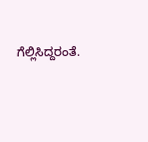ಗೆಲ್ಲಿಸಿದ್ದರಂತೆ.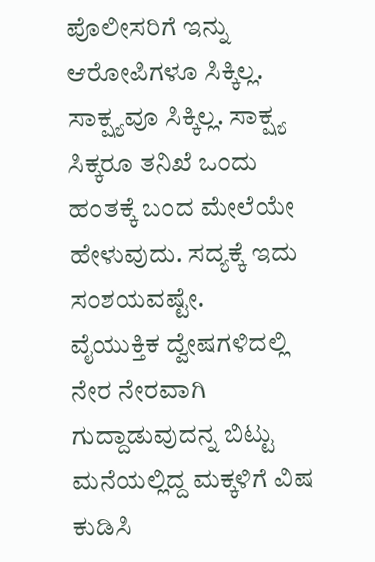ಪೊಲೀಸರಿಗೆ ಇನ್ನು ಆರೋಪಿಗಳೂ ಸಿಕ್ಕಿಲ್ಲ. ಸಾಕ್ಷ್ಯವೂ ಸಿಕ್ಕಿಲ್ಲ. ಸಾಕ್ಷ್ಯ ಸಿಕ್ಕರೂ ತನಿಖೆ ಒಂದು ಹಂತಕ್ಕೆ ಬಂದ ಮೇಲೆಯೇ ಹೇಳುವುದು. ಸದ್ಯಕ್ಕೆ ಇದು ಸಂಶಯವಷ್ಟೇ.
ವೈಯುಕ್ತಿಕ ದ್ವೇಷಗಳಿದಲ್ಲಿ ನೇರ ನೇರವಾಗಿ ಗುದ್ದಾಡುವುದನ್ನ ಬಿಟ್ಟು ಮನೆಯಲ್ಲಿದ್ದ ಮಕ್ಕಳಿಗೆ ವಿಷ ಕುಡಿಸಿ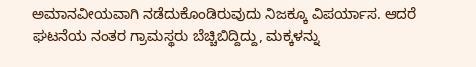ಅಮಾನವೀಯವಾಗಿ ನಡೆದುಕೊಂಡಿರುವುದು ನಿಜಕ್ಕೂ ವಿಪರ್ಯಾಸ. ಆದರೆ ಘಟನೆಯ ನಂತರ ಗ್ರಾಮಸ್ಥರು ಬೆಚ್ಚಿಬಿದ್ದಿದ್ದು, ಮಕ್ಕಳನ್ನು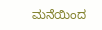ಮನೆಯಿಂದ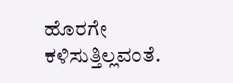ಹೊರಗೇ ಕಳಿಸುತ್ತಿಲ್ಲವಂತೆ.